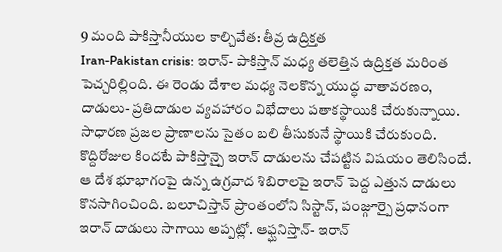9 మంది పాకిస్తానీయుల కాల్చివేత: తీవ్ర ఉద్రిక్తత
Iran-Pakistan crisis: ఇరాన్- పాకిస్తాన్ మధ్య తలెత్తిన ఉద్రిక్తత మరింత పెచ్చరిల్లింది. ఈ రెండు దేశాల మధ్య నెలకొన్న యుద్ధ వాతావరణం, దాడులు- ప్రతిదాడుల వ్యవహారం విభేదాలు పతాకస్థాయికి చేరుకున్నాయి. సాధారణ ప్రజల ప్రాణాలను సైతం బలి తీసుకునే స్థాయికి చేరుకుంది.
కొద్దిరోజుల కిందటే పాకిస్తాన్పై ఇరాన్ దాడులను చేపట్టిన విషయం తెలిసిందే. ఆ దేశ భూభాగంపై ఉన్న ఉగ్రవాద శిబిరాలపై ఇరాన్ పెద్ద ఎత్తున దాడులు కొనసాగించింది. బలూచిస్తాన్ ప్రాంతంలోని సిస్టాన్, పంజ్గూర్పై ప్రధానంగా ఇరాన్ దాడులు సాగాయి అప్పట్లో. ఆఫ్ఘనిస్తాన్- ఇరాన్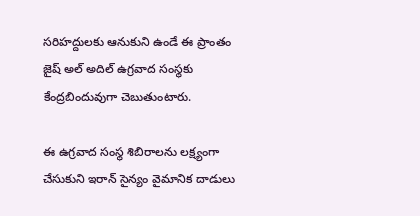సరిహద్దులకు ఆనుకుని ఉండే ఈ ప్రాంతం జైష్ అల్ అదిల్ ఉగ్రవాద సంస్థకు కేంద్రబిందువుగా చెబుతుంటారు.

ఈ ఉగ్రవాద సంస్థ శిబిరాలను లక్ష్యంగా చేసుకుని ఇరాన్ సైన్యం వైమానిక దాడులు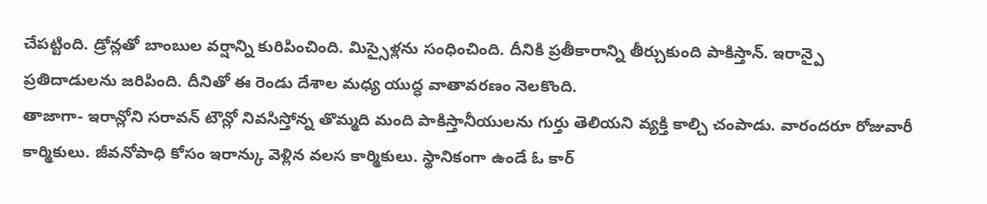చేపట్టింది. డ్రోన్లతో బాంబుల వర్షాన్ని కురిపించింది. మిస్సైళ్లను సంధించింది. దీనికి ప్రతీకారాన్ని తీర్చుకుంది పాకిస్తాన్. ఇరాన్పై ప్రతిదాడులను జరిపింది. దీనితో ఈ రెండు దేశాల మధ్య యుద్ధ వాతావరణం నెలకొంది.
తాజాగా- ఇరాన్లోని సరావన్ టౌన్లో నివసిస్తోన్న తొమ్మది మంది పాకిస్తానీయులను గుర్తు తెలియని వ్యక్తి కాల్చి చంపాడు. వారందరూ రోజువారీ కార్మికులు. జీవనోపాధి కోసం ఇరాన్కు వెళ్లిన వలస కార్మికులు. స్థానికంగా ఉండే ఓ కార్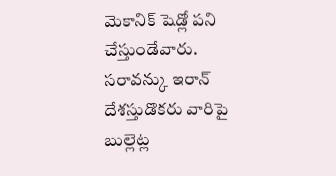మెకానిక్ షెడ్లో పని చేస్తుండేవారు. సరావన్కు ఇరాన్ దేశస్తుడొకరు వారిపై బుల్లెట్ల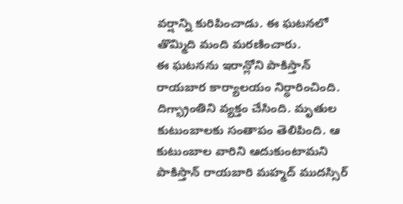వర్షాన్ని కురిపించాడు. ఈ ఘటనలో తొమ్మిది మంది మరణించారు.
ఈ ఘటనను ఇరాన్లోని పాకిస్తాన్ రాయబార కార్యాలయం నిర్ధారించింది. దిగ్భ్రాంతిని వ్యక్తం చేసింది. మృతుల కుటుంబాలకు సంతాపం తెలిపింది. ఆ కుటుంబాల వారిని ఆదుకుంటామని పాకిస్తాన్ రాయబారి మహ్మద్ ముదస్సిర్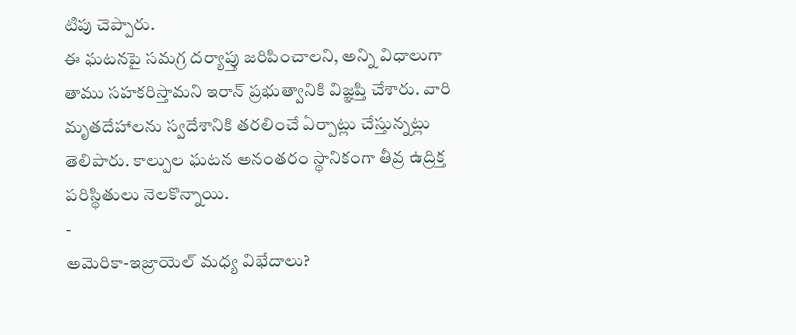టిపు చెప్పారు.
ఈ ఘటనపై సమగ్ర దర్యాప్తు జరిపించాలని, అన్ని విధాలుగా తాము సహకరిస్తామని ఇరాన్ ప్రభుత్వానికి విజ్ఞప్తి చేశారు. వారి మృతదేహాలను స్వదేశానికి తరలించే ఏర్పాట్లు చేస్తున్నట్లు తెలిపారు. కాల్పుల ఘటన అనంతరం స్థానికంగా తీవ్ర ఉద్రిక్త పరిస్థితులు నెలకొన్నాయి.
-
అమెరికా-ఇజ్రాయెల్ మధ్య విభేదాలు?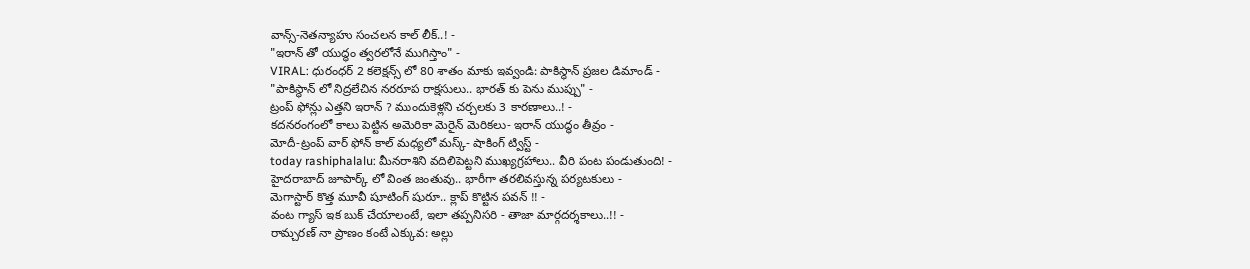వాన్స్-నెతన్యాహు సంచలన కాల్ లీక్..! -
"ఇరాన్ తో యుద్ధం త్వరలోనే ముగిస్తాం" -
VIRAL: ధురంధర్ 2 కలెక్షన్స్ లో 80 శాతం మాకు ఇవ్వండి: పాకిస్థాన్ ప్రజల డిమాండ్ -
"పాకిస్థాన్ లో నిద్రలేచిన నరరూప రాక్షసులు.. భారత్ కు పెను ముప్పు" -
ట్రంప్ ఫోన్లు ఎత్తని ఇరాన్ ? ముందుకెళ్లని చర్చలకు 3 కారణాలు..! -
కదనరంగంలో కాలు పెట్టిన అమెరికా మెరైన్ మెరికలు- ఇరాన్ యుద్ధం తీవ్రం -
మోదీ-ట్రంప్ వార్ ఫోన్ కాల్ మధ్యలో మస్క్- షాకింగ్ ట్విస్ట్ -
today rashiphalalu: మీనరాశిని వదిలిపెట్టని ముఖ్యగ్రహాలు.. వీరి పంట పండుతుంది! -
హైదరాబాద్ జూపార్క్ లో వింత జంతువు.. భారీగా తరలివస్తున్న పర్యటకులు -
మెగాస్టార్ కొత్త మూవీ షూటింగ్ షురూ.. క్లాప్ కొట్టిన పవన్ !! -
వంట గ్యాస్ ఇక బుక్ చేయాలంటే, ఇలా తప్పనిసరి - తాజా మార్గదర్శకాలు..!! -
రామ్చరణ్ నా ప్రాణం కంటే ఎక్కువ: అల్లు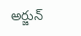అర్జున్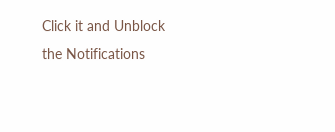Click it and Unblock the Notifications